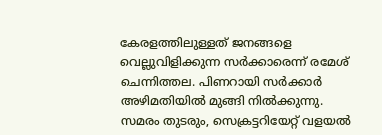കേരളത്തിലുള്ളത് ജനങ്ങളെ വെല്ലുവിളിക്കുന്ന സർക്കാരെന്ന് രമേശ് ചെന്നിത്തല. പിണറായി സർക്കാർ അഴിമതിയിൽ മുങ്ങി നിൽക്കുന്നു. സമരം തുടരും, സെക്രട്ടറിയേറ്റ് വളയൽ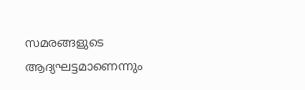സമരങ്ങളുടെ ആദ്യഘട്ടമാണെന്നും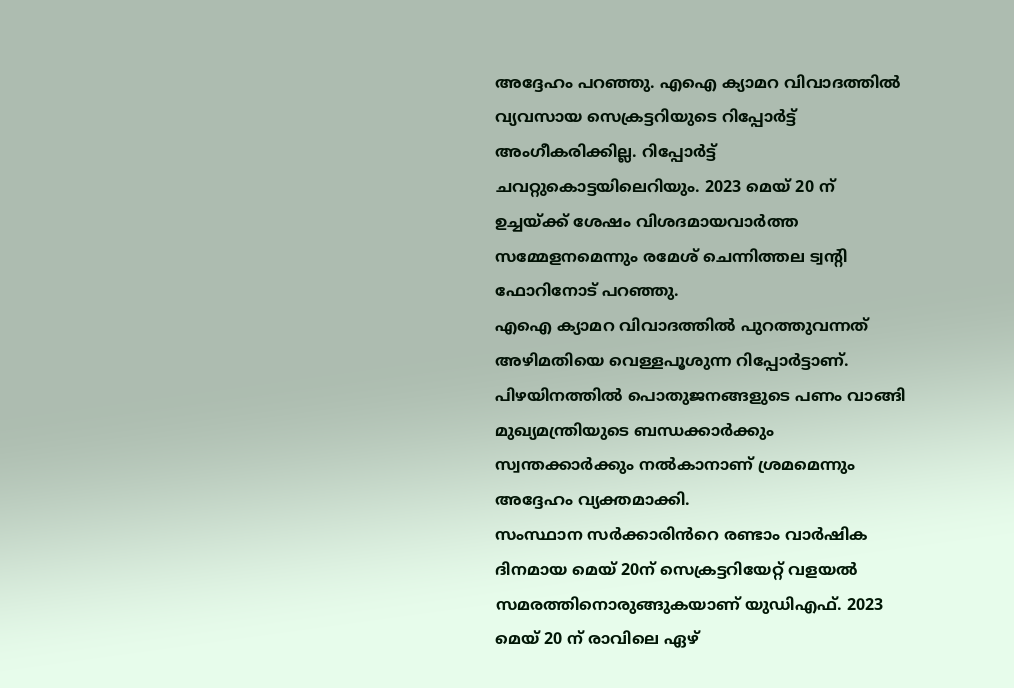അദ്ദേഹം പറഞ്ഞു. എഐ ക്യാമറ വിവാദത്തിൽ വ്യവസായ സെക്രട്ടറിയുടെ റിപ്പോർട്ട് അംഗീകരിക്കില്ല. റിപ്പോർട്ട് ചവറ്റുകൊട്ടയിലെറിയും. 2023 മെയ് 20 ന് ഉച്ചയ്ക്ക് ശേഷം വിശദമായവാർത്ത സമ്മേളനമെന്നും രമേശ് ചെന്നിത്തല ട്വന്റി ഫോറിനോട് പറഞ്ഞു.
എഐ ക്യാമറ വിവാദത്തിൽ പുറത്തുവന്നത് അഴിമതിയെ വെള്ളപൂശുന്ന റിപ്പോർട്ടാണ്. പിഴയിനത്തിൽ പൊതുജനങ്ങളുടെ പണം വാങ്ങി മുഖ്യമന്ത്രിയുടെ ബന്ധക്കാർക്കും സ്വന്തക്കാർക്കും നൽകാനാണ് ശ്രമമെന്നും അദ്ദേഹം വ്യക്തമാക്കി.
സംസ്ഥാന സർക്കാരിൻറെ രണ്ടാം വാർഷിക ദിനമായ മെയ് 20ന് സെക്രട്ടറിയേറ്റ് വളയൽ സമരത്തിനൊരുങ്ങുകയാണ് യുഡിഎഫ്. 2023 മെയ് 20 ന് രാവിലെ ഏഴ്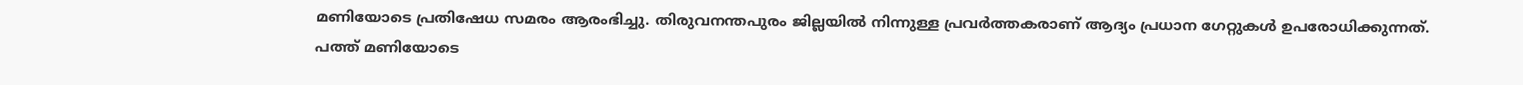മണിയോടെ പ്രതിഷേധ സമരം ആരംഭിച്ചു. തിരുവനന്തപുരം ജില്ലയിൽ നിന്നുള്ള പ്രവർത്തകരാണ് ആദ്യം പ്രധാന ഗേറ്റുകൾ ഉപരോധിക്കുന്നത്. പത്ത് മണിയോടെ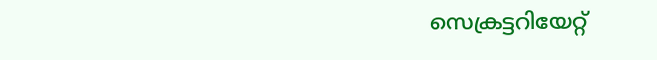സെക്രട്ടറിയേറ്റ്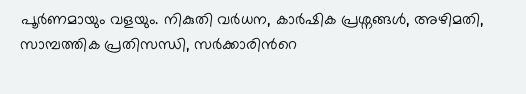പൂർണമായും വളയും. നികുതി വർധന, കാർഷിക പ്രശ്നങ്ങൾ, അഴിമതി, സാമ്പത്തിക പ്രതിസന്ധി, സർക്കാരിൻറെ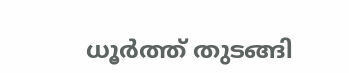ധൂർത്ത് തുടങ്ങി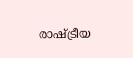രാഷ്ട്രീയ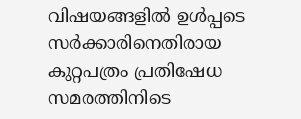വിഷയങ്ങളിൽ ഉൾപ്പടെ സർക്കാരിനെതിരായ കുറ്റപത്രം പ്രതിഷേധ സമരത്തിനിടെ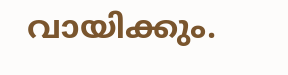വായിക്കും.